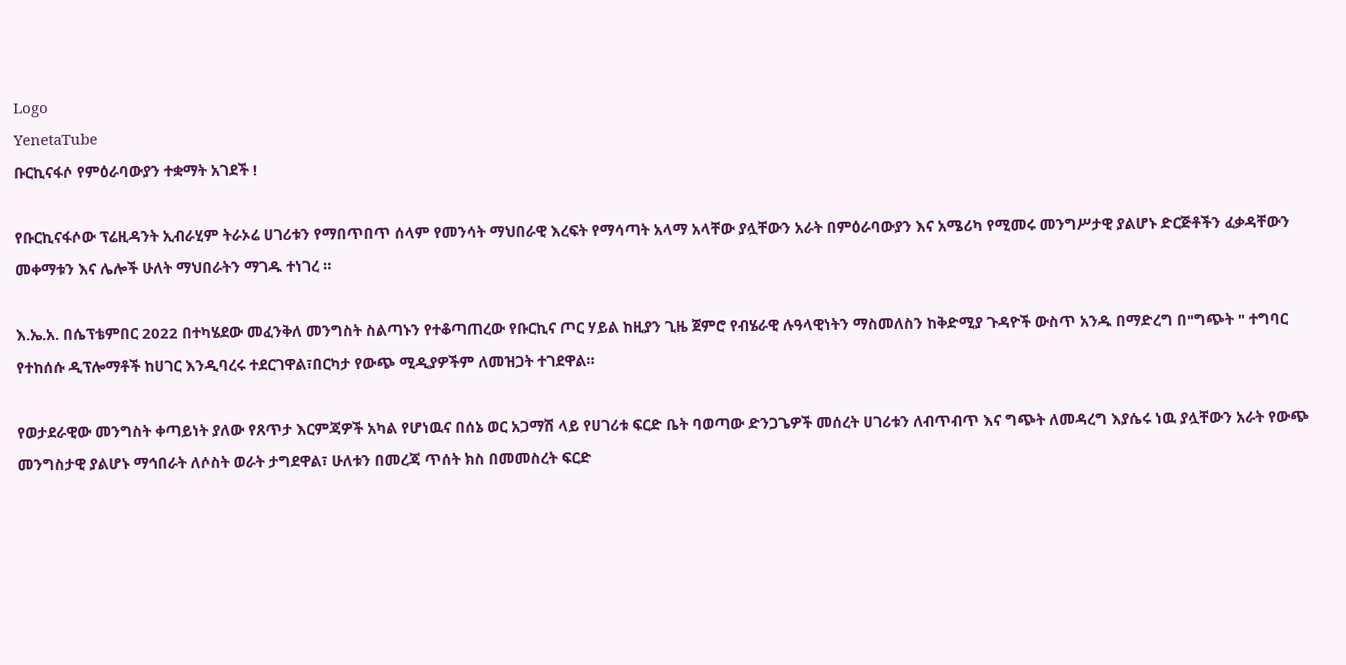Logo
YenetaTube
ቡርኪናፋሶ የምዕራባውያን ተቋማት አገደች !

የቡርኪናፋሶው ፕሬዚዳንት ኢብራሂም ትራኦሬ ሀገሪቱን የማበጥበጥ ሰላም የመንሳት ማህበራዊ እረፍት የማሳጣት አላማ አላቸው ያሏቸውን አራት በምዕራባውያን እና አሜሪካ የሚመሩ መንግሥታዊ ያልሆኑ ድርጅቶችን ፈቃዳቸውን መቀማቱን እና ሌሎች ሁለት ማህበራትን ማገዱ ተነገረ ።

እ.ኤ.አ. በሴፕቴምበር 2022 በተካሄደው መፈንቅለ መንግስት ስልጣኑን የተቆጣጠረው የቡርኪና ጦር ሃይል ከዚያን ጊዜ ጀምሮ የብሄራዊ ሉዓላዊነትን ማስመለስን ከቅድሚያ ጉዳዮች ውስጥ አንዱ በማድረግ በ"ግጭት " ተግባር የተከሰሱ ዲፕሎማቶች ከሀገር እንዲባረሩ ተደርገዋል፣በርካታ የውጭ ሚዲያዎችም ለመዝጋት ተገደዋል።

የወታደራዊው መንግስት ቀጣይነት ያለው የጸጥታ እርምጃዎች አካል የሆነዉና በሰኔ ወር አጋማሽ ላይ የሀገሪቱ ፍርድ ቤት ባወጣው ድንጋጌዎች መሰረት ሀገሪቱን ለብጥብጥ እና ግጭት ለመዳረግ እያሴሩ ነዉ ያሏቸውን አራት የውጭ መንግስታዊ ያልሆኑ ማኅበራት ለሶስት ወራት ታግደዋል፣ ሁለቱን በመረጃ ጥሰት ክስ በመመስረት ፍርድ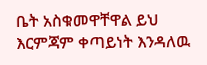ቤት አስቁመዋቸዋል ይህ እርምጃም ቀጣይነት እንዳለዉ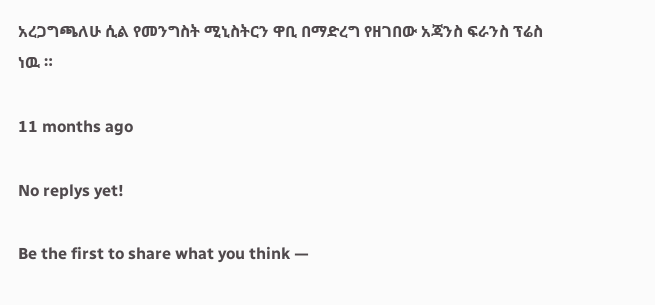አረጋግጫለሁ ሲል የመንግስት ሚኒስትርን ዋቢ በማድረግ የዘገበው አጃንስ ፍራንስ ፕሬስ ነዉ ።

11 months ago

No replys yet!

Be the first to share what you think —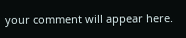your comment will appear here.